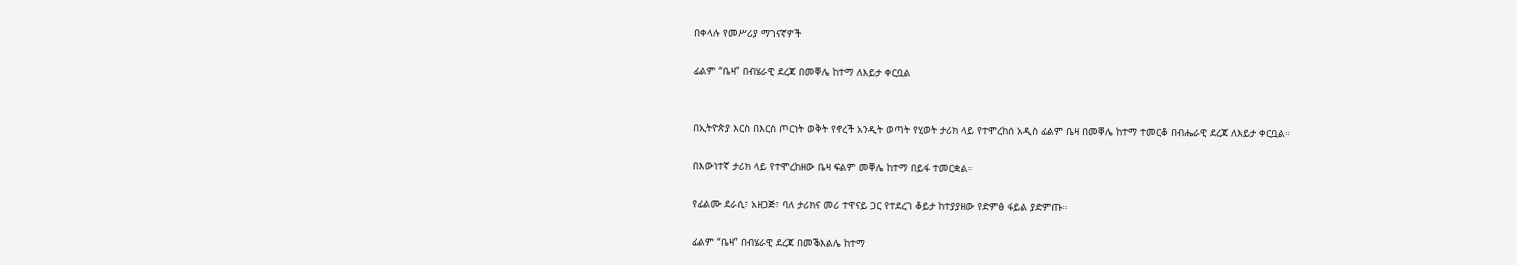በቀላሉ የመሥሪያ ማገናኛዎች

ፊልም “ቤዛ” በብሄራዊ ደረጃ በመቐሌ ከተማ ለእይታ ቀርቧል


በኢትዮጵያ እርስ በእርስ ጦርነት ወቅት የኖረች አንዲት ወጣት የሂወት ታሪክ ላይ የተሞረከሰ አዲስ ፊልም ቤዛ በመቐሌ ከተማ ተመርቆ በብሔራዊ ደረጃ ለእይታ ቀርቧል።

በእውነተኛ ታሪክ ላይ የተሞረከዘው ቤዛ ፍልም መቐሌ ከተማ በይፋ ተመርቋል።

የፊልሙ ደራሲ፣ አዘጋጅ፣ ባለ ታሪክና መሪ ተዋናይ ጋር የተደረገ ቆይታ ከተያያዘው የድምፅ ፋይል ያድምጡ።

ፊልም “ቤዛ” በብሄራዊ ደረጃ በመቕእልሌ ከተማ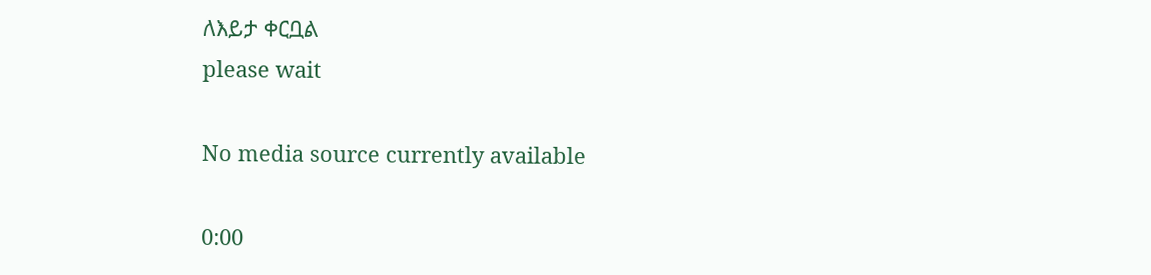ለእይታ ቀርቧል
please wait

No media source currently available

0:00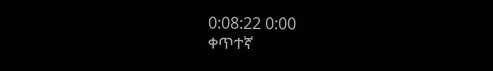0:08:22 0:00
ቀጥተኛ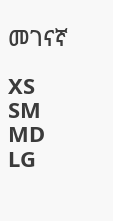መገናኛ

XS
SM
MD
LG